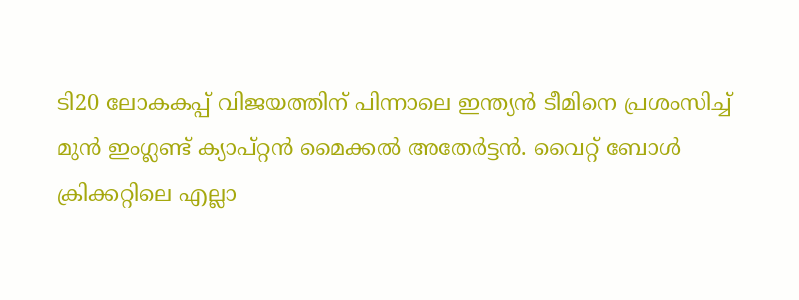ടി20 ലോകകപ്പ് വിജയത്തിന് പിന്നാലെ ഇന്ത്യൻ ടീമിനെ പ്രശംസിച്ച് മുൻ ഇംഗ്ലണ്ട് ക്യാപ്റ്റൻ മൈക്കൽ അതേർട്ടൻ. വൈറ്റ് ബോൾ ക്രിക്കറ്റിലെ എല്ലാ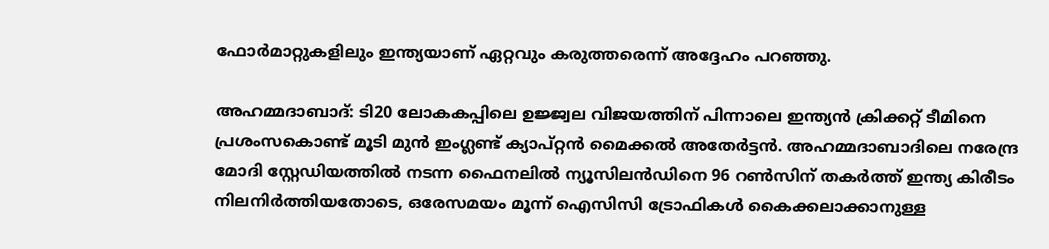ഫോർമാറ്റുകളിലും ഇന്ത്യയാണ് ഏറ്റവും കരുത്തരെന്ന് അദ്ദേഹം പറഞ്ഞു.

അഹമ്മദാബാദ്: ടി20 ലോകകപ്പിലെ ഉജ്ജ്വല വിജയത്തിന് പിന്നാലെ ഇന്ത്യന്‍ ക്രിക്കറ്റ് ടീമിനെ പ്രശംസകൊണ്ട് മൂടി മുന്‍ ഇംഗ്ലണ്ട് ക്യാപ്റ്റന്‍ മൈക്കല്‍ അതേര്‍ട്ടന്‍. അഹമ്മദാബാദിലെ നരേന്ദ്ര മോദി സ്റ്റേഡിയത്തില്‍ നടന്ന ഫൈനലില്‍ ന്യൂസിലന്‍ഡിനെ 96 റണ്‍സിന് തകര്‍ത്ത് ഇന്ത്യ കിരീടം നിലനിര്‍ത്തിയതോടെ, ഒരേസമയം മൂന്ന് ഐസിസി ട്രോഫികള്‍ കൈക്കലാക്കാനുള്ള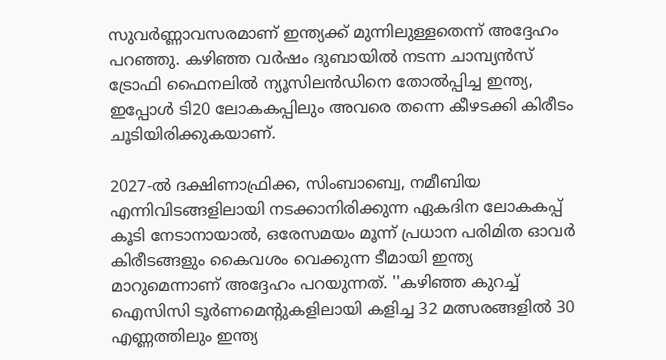സുവര്‍ണ്ണാവസരമാണ് ഇന്ത്യക്ക് മുന്നിലുള്ളതെന്ന് അദ്ദേഹം പറഞ്ഞു. കഴിഞ്ഞ വര്‍ഷം ദുബായില്‍ നടന്ന ചാമ്പ്യന്‍സ് ട്രോഫി ഫൈനലില്‍ ന്യൂസിലന്‍ഡിനെ തോല്‍പ്പിച്ച ഇന്ത്യ, ഇപ്പോള്‍ ടി20 ലോകകപ്പിലും അവരെ തന്നെ കീഴടക്കി കിരീടം ചൂടിയിരിക്കുകയാണ്.

2027-ല്‍ ദക്ഷിണാഫ്രിക്ക, സിംബാബ്വെ, നമീബിയ എന്നിവിടങ്ങളിലായി നടക്കാനിരിക്കുന്ന ഏകദിന ലോകകപ്പ് കൂടി നേടാനായാല്‍, ഒരേസമയം മൂന്ന് പ്രധാന പരിമിത ഓവര്‍ കിരീടങ്ങളും കൈവശം വെക്കുന്ന ടീമായി ഇന്ത്യ മാറുമെന്നാണ് അദ്ദേഹം പറയുന്നത്. ''കഴിഞ്ഞ കുറച്ച് ഐസിസി ടൂര്‍ണമെന്റുകളിലായി കളിച്ച 32 മത്സരങ്ങളില്‍ 30 എണ്ണത്തിലും ഇന്ത്യ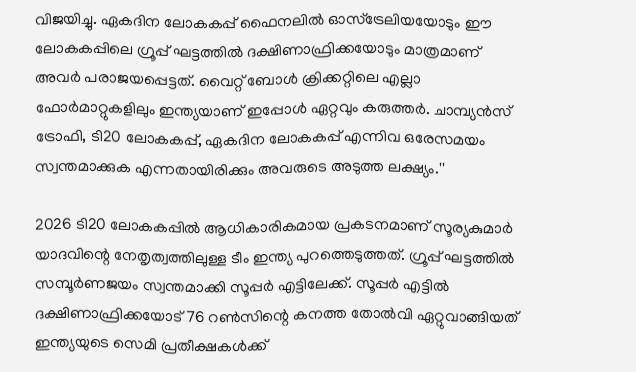വിജയിച്ചു. ഏകദിന ലോകകപ്പ് ഫൈനലില്‍ ഓസ്ട്രേലിയയോടും ഈ ലോകകപ്പിലെ ഗ്രൂപ്പ് ഘട്ടത്തില്‍ ദക്ഷിണാഫ്രിക്കയോടും മാത്രമാണ് അവര്‍ പരാജയപ്പെട്ടത്. വൈറ്റ് ബോള്‍ ക്രിക്കറ്റിലെ എല്ലാ ഫോര്‍മാറ്റുകളിലും ഇന്ത്യയാണ് ഇപ്പോള്‍ ഏറ്റവും കരുത്തര്‍. ചാമ്പ്യന്‍സ് ട്രോഫി, ടി20 ലോകകപ്പ്, ഏകദിന ലോകകപ്പ് എന്നിവ ഒരേസമയം സ്വന്തമാക്കുക എന്നതായിരിക്കും അവരുടെ അടുത്ത ലക്ഷ്യം.''

2026 ടി20 ലോകകപ്പില്‍ ആധികാരികമായ പ്രകടനമാണ് സൂര്യകുമാര്‍ യാദവിന്റെ നേതൃത്വത്തിലുള്ള ടീം ഇന്ത്യ പുറത്തെടുത്തത്. ഗ്രൂപ്പ് ഘട്ടത്തില്‍ സമ്പൂര്‍ണജയം സ്വന്തമാക്കി സൂപ്പര്‍ എട്ടിലേക്ക്. സൂപ്പര്‍ എട്ടില്‍ ദക്ഷിണാഫ്രിക്കയോട് 76 റണ്‍സിന്റെ കനത്ത തോല്‍വി ഏറ്റുവാങ്ങിയത് ഇന്ത്യയുടെ സെമി പ്രതീക്ഷകള്‍ക്ക്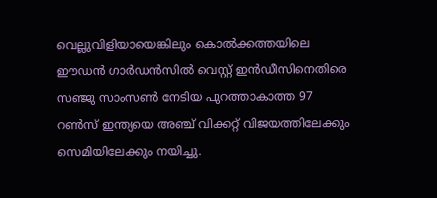വെല്ലുവിളിയായെങ്കിലും കൊല്‍ക്കത്തയിലെ ഈഡന്‍ ഗാര്‍ഡന്‍സില്‍ വെസ്റ്റ് ഇന്‍ഡീസിനെതിരെ സഞ്ജു സാംസണ്‍ നേടിയ പുറത്താകാത്ത 97 റണ്‍സ് ഇന്ത്യയെ അഞ്ച് വിക്കറ്റ് വിജയത്തിലേക്കും സെമിയിലേക്കും നയിച്ചു.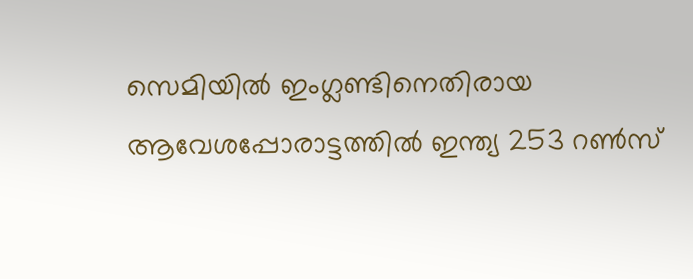സെമിയില്‍ ഇംഗ്ലണ്ടിനെതിരായ ആവേശപ്പോരാട്ടത്തില്‍ ഇന്ത്യ 253 റണ്‍സ്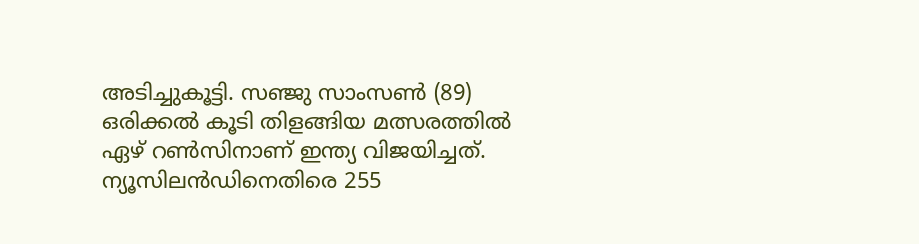അടിച്ചുകൂട്ടി. സഞ്ജു സാംസണ്‍ (89) ഒരിക്കല്‍ കൂടി തിളങ്ങിയ മത്സരത്തില്‍ ഏഴ് റണ്‍സിനാണ് ഇന്ത്യ വിജയിച്ചത്. ന്യൂസിലന്‍ഡിനെതിരെ 255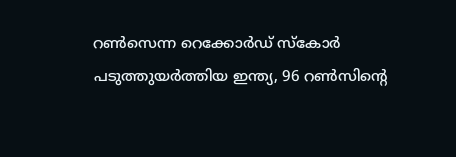റണ്‍സെന്ന റെക്കോര്‍ഡ് സ്‌കോര്‍ പടുത്തുയര്‍ത്തിയ ഇന്ത്യ, 96 റണ്‍സിന്റെ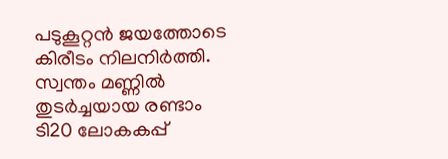പടുകൂറ്റന്‍ ജയത്തോടെ കിരീടം നിലനിര്‍ത്തി. സ്വന്തം മണ്ണില്‍ തുടര്‍ച്ചയായ രണ്ടാം ടി20 ലോകകപ്പ്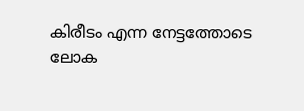കിരീടം എന്ന നേട്ടത്തോടെ ലോക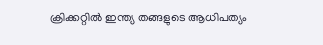ക്രിക്കറ്റില്‍ ഇന്ത്യ തങ്ങളുടെ ആധിപത്യം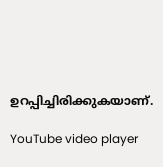ഉറപ്പിച്ചിരിക്കുകയാണ്.

YouTube video player